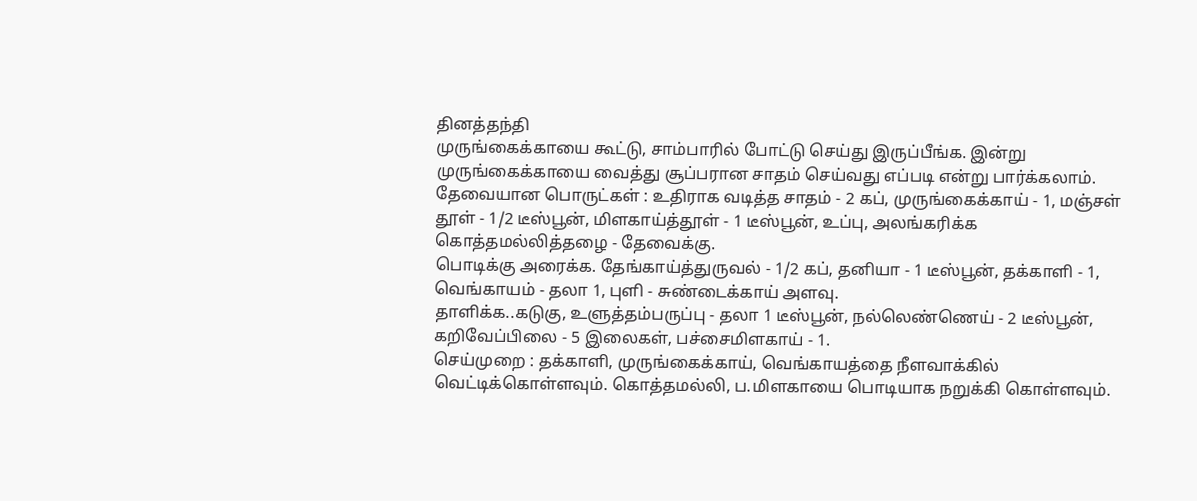தினத்தந்தி
முருங்கைக்காயை கூட்டு, சாம்பாரில் போட்டு செய்து இருப்பீங்க. இன்று முருங்கைக்காயை வைத்து சூப்பரான சாதம் செய்வது எப்படி என்று பார்க்கலாம்.
தேவையான பொருட்கள் : உதிராக வடித்த சாதம் - 2 கப், முருங்கைக்காய் - 1, மஞ்சள் தூள் - 1/2 டீஸ்பூன், மிளகாய்த்தூள் - 1 டீஸ்பூன், உப்பு, அலங்கரிக்க கொத்தமல்லித்தழை - தேவைக்கு.
பொடிக்கு அரைக்க. தேங்காய்த்துருவல் - 1/2 கப், தனியா - 1 டீஸ்பூன், தக்காளி - 1, வெங்காயம் - தலா 1, புளி - சுண்டைக்காய் அளவு.
தாளிக்க..கடுகு, உளுத்தம்பருப்பு - தலா 1 டீஸ்பூன், நல்லெண்ணெய் - 2 டீஸ்பூன், கறிவேப்பிலை - 5 இலைகள், பச்சைமிளகாய் - 1.
செய்முறை : தக்காளி, முருங்கைக்காய், வெங்காயத்தை நீளவாக்கில் வெட்டிக்கொள்ளவும். கொத்தமல்லி, ப.மிளகாயை பொடியாக நறுக்கி கொள்ளவும்.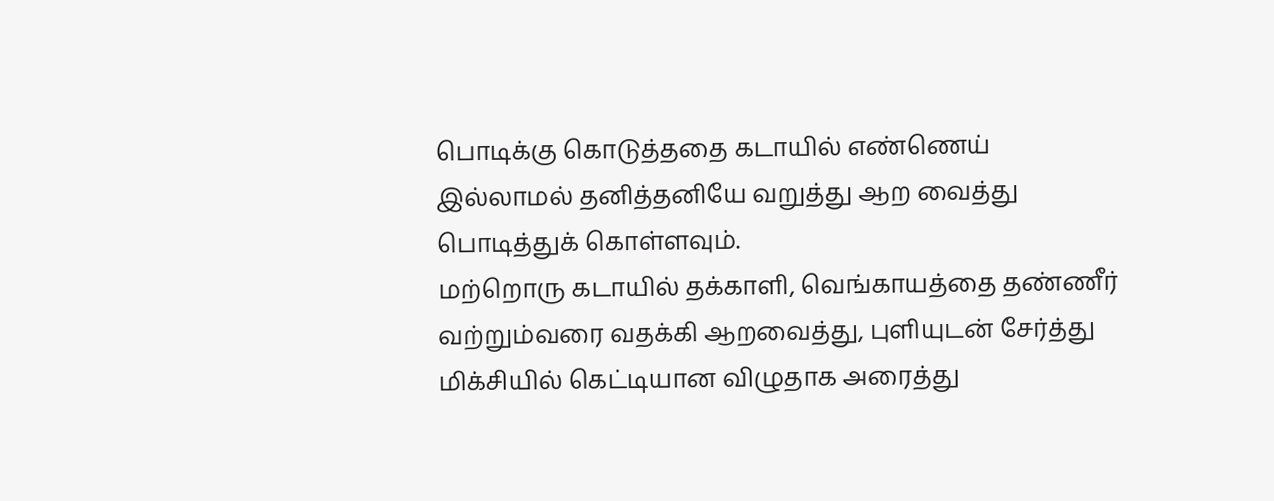பொடிக்கு கொடுத்ததை கடாயில் எண்ணெய் இல்லாமல் தனித்தனியே வறுத்து ஆற வைத்து பொடித்துக் கொள்ளவும்.
மற்றொரு கடாயில் தக்காளி, வெங்காயத்தை தண்ணீர் வற்றும்வரை வதக்கி ஆறவைத்து, புளியுடன் சேர்த்து மிக்சியில் கெட்டியான விழுதாக அரைத்து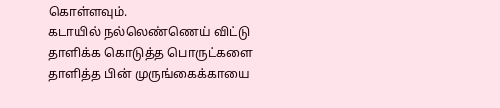கொள்ளவும்.
கடாயில் நல்லெண்ணெய் விட்டு தாளிக்க கொடுத்த பொருட்களை தாளித்த பின் முருங்கைக்காயை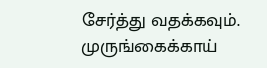சேர்த்து வதக்கவும்.
முருங்கைக்காய்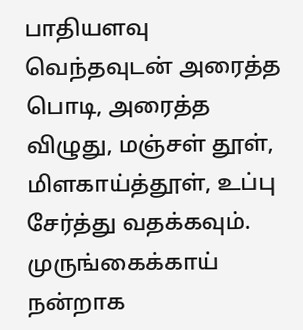பாதியளவு வெந்தவுடன் அரைத்த பொடி, அரைத்த விழுது, மஞ்சள் தூள், மிளகாய்த்தூள், உப்பு சேர்த்து வதக்கவும்.
முருங்கைக்காய் நன்றாக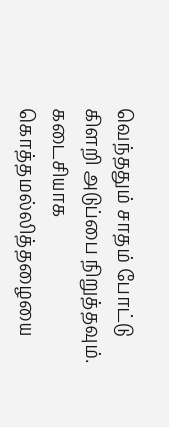வெந்ததும் சாதம் போட்டு கிளறி அடுப்பை நிறுத்தவும். கடைசியாக கொத்தமல்லித்தழையை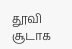தூவி சூடாக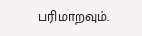பரிமாறவும்.